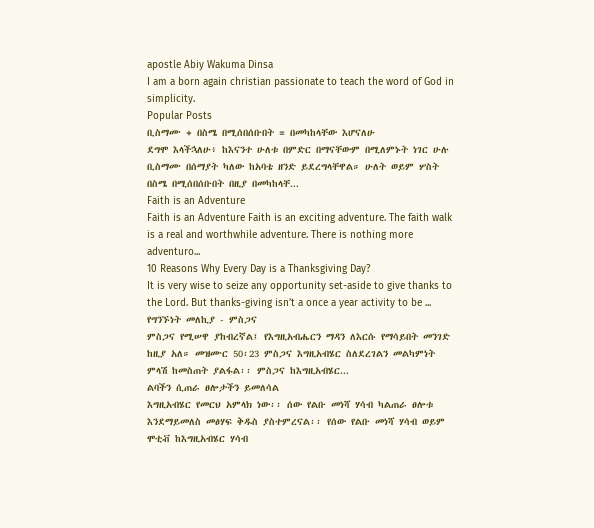apostle Abiy Wakuma Dinsa
I am a born again christian passionate to teach the word of God in simplicity.
Popular Posts
ቢስማሙ + በስሜ በሚሰበሰቡበት = በመካከላቸው እሆናለሁ
ደግሞ እላችኋለሁ፥ ከእናንተ ሁለቱ በምድር በማናቸውም በሚለምኑት ነገር ሁሉ ቢስማሙ በሰማያት ካለው ከአባቴ ዘንድ ይደረግላቸዋል። ሁለት ወይም ሦስት በስሜ በሚሰበሰቡበት በዚያ በመካከላቸ...
Faith is an Adventure
Faith is an Adventure Faith is an exciting adventure. The faith walk is a real and worthwhile adventure. There is nothing more adventuro...
10 Reasons Why Every Day is a Thanksgiving Day?
It is very wise to seize any opportunity set-aside to give thanks to the Lord. But thanks-giving isn’t a once a year activity to be ...
የግንኙነት መለኪያ - ምስጋና
ምስጋና የሚሠዋ ያከብረኛል፤ የእግዚአብሔርን ማዳን ለእርሱ የማሳይበት መንገድ ከዚያ አለ። መዝሙር 50፡23 ምስጋና እግዚአብሄር ስለደረገልን መልካምነት ምላሽ ከመስጠት ያልፋል፡፡ ምስጋና ከእግዚአብሄር...
ልባችን ሲጠራ ፀሎታችን ይመለሳል
እግዚአብሄር የመርህ አምላክ ነው፡፡ ሰው የልቡ መነሻ ሃሳብ ካልጠራ ፀሎቱ እንደማይመለስ መፅሃፍ ቅዱስ ያስተምረናል፡፡ የሰው የልቡ መነሻ ሃሳብ ወይም ሞቲቭ ከእግዚአብሄር ሃሳብ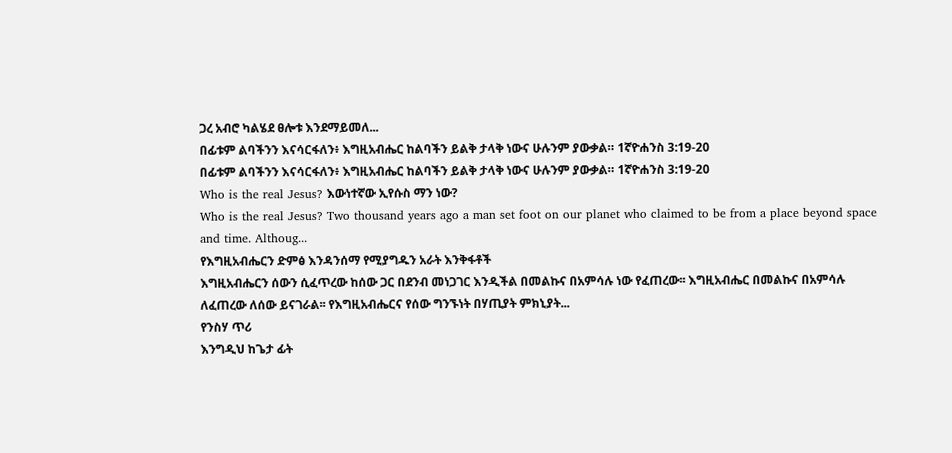ጋረ አብሮ ካልሄደ ፀሎቱ እንደማይመለ...
በፊቱም ልባችንን እናሳርፋለን፥ እግዚአብሔር ከልባችን ይልቅ ታላቅ ነውና ሁሉንም ያውቃል። 1ኛዮሐንስ 3:19-20
በፊቱም ልባችንን እናሳርፋለን፥ እግዚአብሔር ከልባችን ይልቅ ታላቅ ነውና ሁሉንም ያውቃል። 1ኛዮሐንስ 3:19-20
Who is the real Jesus? እውነተኛው ኢየሱስ ማን ነው?
Who is the real Jesus? Two thousand years ago a man set foot on our planet who claimed to be from a place beyond space and time. Althoug...
የእግዚአብሔርን ድምፅ እንዳንሰማ የሚያግዱን አራት እንቅፋቶች
እግዚአብሔርን ሰውን ሲፈጥረው ከሰው ጋር በደንብ መነጋገር እንዲችል በመልኩና በአምሳሉ ነው የፈጠረው፡፡ እግዚአብሔር በመልኩና በአምሳሉ ለፈጠረው ለሰው ይናገራል፡፡ የእግዚአብሔርና የሰው ግንኙነት በሃጢያት ምክኒያት...
የንስሃ ጥሪ
እንግዲህ ከጌታ ፊት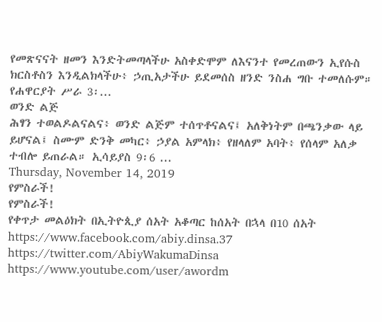የመጽናናት ዘመን እንድትመጣላችሁ አስቀድሞም ለእናንተ የመረጠውን ኢየሱስ ክርስቶስን እንዲልክላችሁ፥ ኃጢአታችሁ ይደመሰስ ዘንድ ንስሐ ግቡ ተመለሱም። የሐዋርያት ሥራ 3፡...
ወንድ ልጅ
ሕፃን ተወልዶልናልና፥ ወንድ ልጅም ተሰጥቶናልና፤ አለቅነትም በጫንቃው ላይ ይሆናል፤ ስሙም ድንቅ መካር፥ ኃያል አምላክ፥ የዘላለም አባት፥ የሰላም አለቃ ተብሎ ይጠራል። ኢሳይያስ 9፡6 ...
Thursday, November 14, 2019
የምስራች!
የምስራች!
የቀጥታ መልዕክት በኢትዮጲያ ሰአት አቆጣር ከሰአት በኋላ በ10 ሰአት
https://www.facebook.com/abiy.dinsa.37
https://twitter.com/AbiyWakumaDinsa
https://www.youtube.com/user/awordm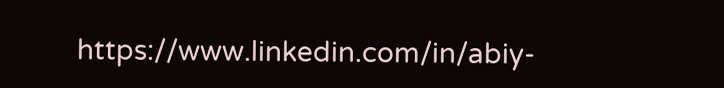https://www.linkedin.com/in/abiy-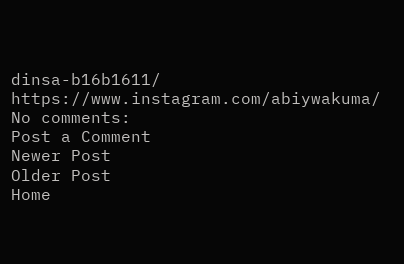dinsa-b16b1611/
https://www.instagram.com/abiywakuma/
No comments:
Post a Comment
Newer Post
Older Post
Home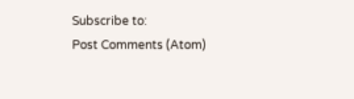Subscribe to:
Post Comments (Atom)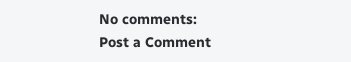No comments:
Post a Comment